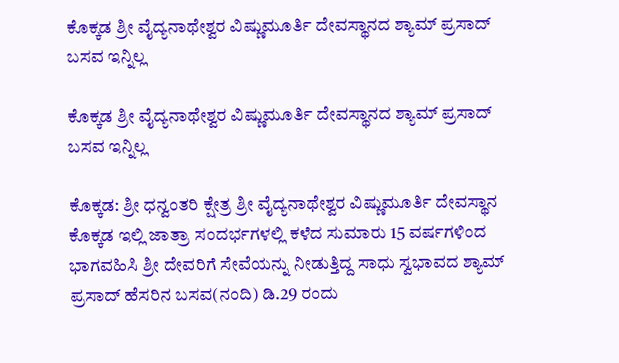ಕೊಕ್ಕಡ ಶ್ರೀ ವೈದ್ಯನಾಥೇಶ್ವರ ವಿಷ್ಣುಮೂರ್ತಿ ದೇವಸ್ಥಾನದ ಶ್ಯಾಮ್ ಪ್ರಸಾದ್ ಬಸವ ಇನ್ನಿಲ್ಲ

ಕೊಕ್ಕಡ ಶ್ರೀ ವೈದ್ಯನಾಥೇಶ್ವರ ವಿಷ್ಣುಮೂರ್ತಿ ದೇವಸ್ಥಾನದ ಶ್ಯಾಮ್ ಪ್ರಸಾದ್ ಬಸವ ಇನ್ನಿಲ್ಲ

ಕೊಕ್ಕಡ: ಶ್ರೀ ಧನ್ವಂತರಿ ಕ್ಷೇತ್ರ ಶ್ರೀ ವೈದ್ಯನಾಥೇಶ್ವರ ವಿಷ್ಣುಮೂರ್ತಿ ದೇವಸ್ಥಾನ ಕೊಕ್ಕಡ ಇಲ್ಲಿ ಜಾತ್ರಾ ಸಂದರ್ಭಗಳಲ್ಲಿ ಕಳೆದ ಸುಮಾರು 15 ವರ್ಷಗಳಿಂದ ಭಾಗವಹಿಸಿ ಶ್ರೀ ದೇವರಿಗೆ ಸೇವೆಯನ್ನು ನೀಡುತ್ತಿದ್ದ ಸಾಧು ಸ್ವಭಾವದ ಶ್ಯಾಮ್ ಪ್ರಸಾದ್ ಹೆಸರಿನ ಬಸವ(ನಂದಿ) ಡಿ.29 ರಂದು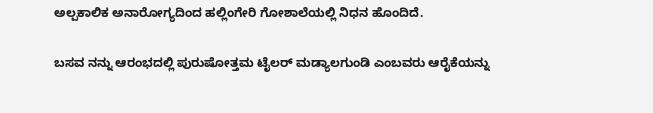ಅಲ್ಪಕಾಲಿಕ ಅನಾರೋಗ್ಯದಿಂದ ಹಲ್ಲಿಂಗೇರಿ ಗೋಶಾಲೆಯಲ್ಲಿ ನಿಧನ ಹೊಂದಿದೆ.

ಬಸವ ನನ್ನು ಆರಂಭದಲ್ಲಿ ಪುರುಷೋತ್ತಮ ಟೈಲರ್ ಮಡ್ಯಾಲಗುಂಡಿ ಎಂಬವರು ಆರೈಕೆಯನ್ನು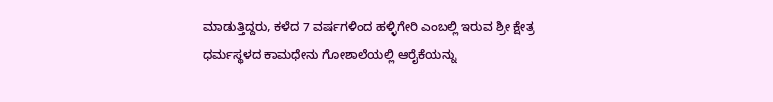ಮಾಡುತ್ತಿದ್ದರು, ಕಳೆದ 7 ವರ್ಷಗಳಿಂದ ಹಳ್ಳಿಗೇರಿ ಎಂಬಲ್ಲಿ ಇರುವ ಶ್ರೀ ಕ್ಷೇತ್ರ ಧರ್ಮಸ್ಥಳದ ಕಾಮಧೇನು ಗೋಶಾಲೆಯಲ್ಲಿ ಆರೈಕೆಯನ್ನು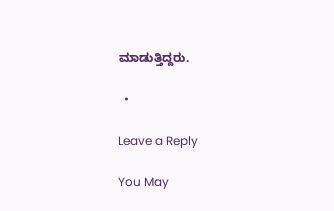ಮಾಡುತ್ತಿದ್ದರು.

  •

Leave a Reply

You May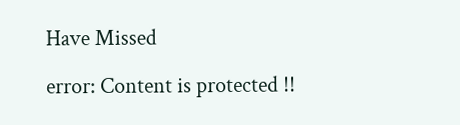Have Missed

error: Content is protected !!